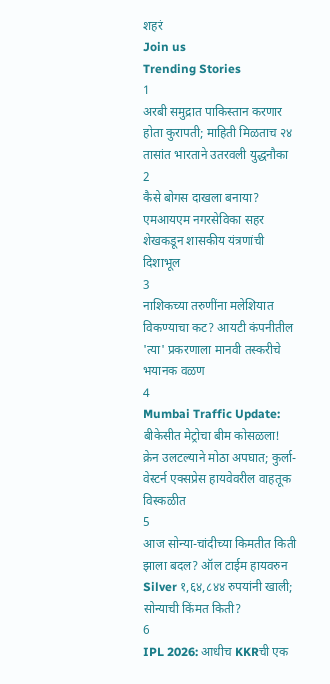शहरं
Join us
Trending Stories
1
अरबी समुद्रात पाकिस्तान करणार होता कुरापती; माहिती मिळताच २४ तासांत भारताने उतरवली युद्धनौका
2
कैसे बोगस दाखला बनाया? एमआयएम नगरसेविका सहर शेखकडून शासकीय यंत्रणांची दिशाभूल
3
नाशिकच्या तरुणींना मलेशियात विकण्याचा कट? आयटी कंपनीतील 'त्या' प्रकरणाला मानवी तस्करीचे भयानक वळण
4
Mumbai Traffic Update: बीकेसीत मेट्रोचा बीम कोसळला! क्रेन उलटल्याने मोठा अपघात; कुर्ला-वेस्टर्न एक्सप्रेस हायवेवरील वाहतूक विस्कळीत
5
आज सोन्या-चांदीच्या किमतीत किती झाला बदल? ऑल टाईम हायवरुन Silver १,६४,८४४ रुपयांनी खाली; सोन्याची किंमत किती?
6
IPL 2026: आधीच KKRची एक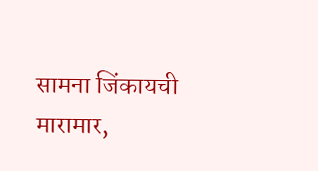सामना जिंकायची मारामार,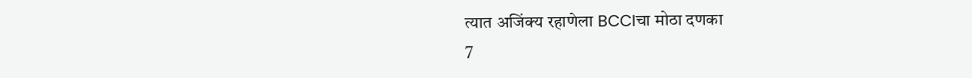त्यात अजिंक्य रहाणेला BCCIचा मोठा दणका
7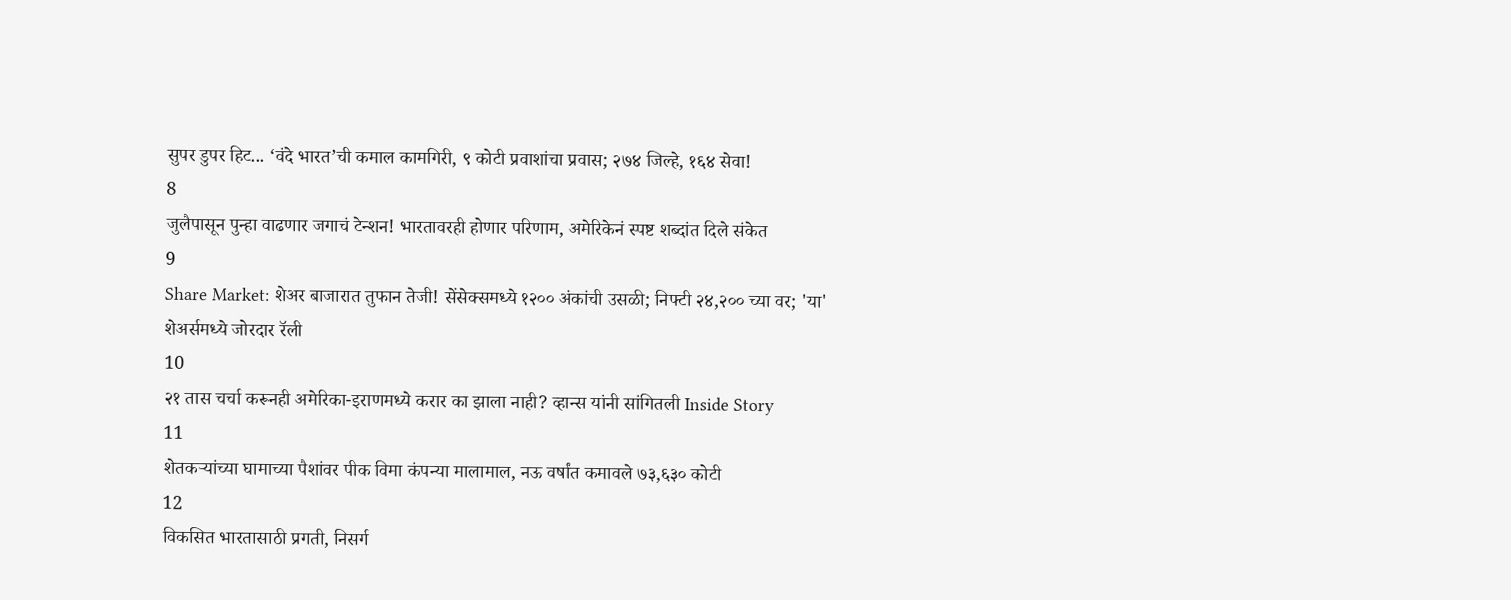सुपर डुपर हिट... ‘वंदे भारत’ची कमाल कामगिरी, ९ कोटी प्रवाशांचा प्रवास; २७४ जिल्हे, १६४ सेवा!
8
जुलैपासून पुन्हा वाढणार जगाचं टेन्शन! भारतावरही होणार परिणाम, अमेरिकेनं स्पष्ट शब्दांत दिले संकेत
9
Share Market: शेअर बाजारात तुफान तेजी! सेंसेक्समध्ये १२०० अंकांची उसळी; निफ्टी २४,२०० च्या वर; 'या' शेअर्समध्ये जोरदार रॅली
10
२१ तास चर्चा करूनही अमेरिका-इराणमध्ये करार का झाला नाही? व्हान्स यांनी सांगितली Inside Story
11
शेतकऱ्यांच्या घामाच्या पैशांवर पीक विमा कंपन्या मालामाल, नऊ वर्षांत कमावले ७३,६३० कोटी
12
विकसित भारतासाठी प्रगती, निसर्ग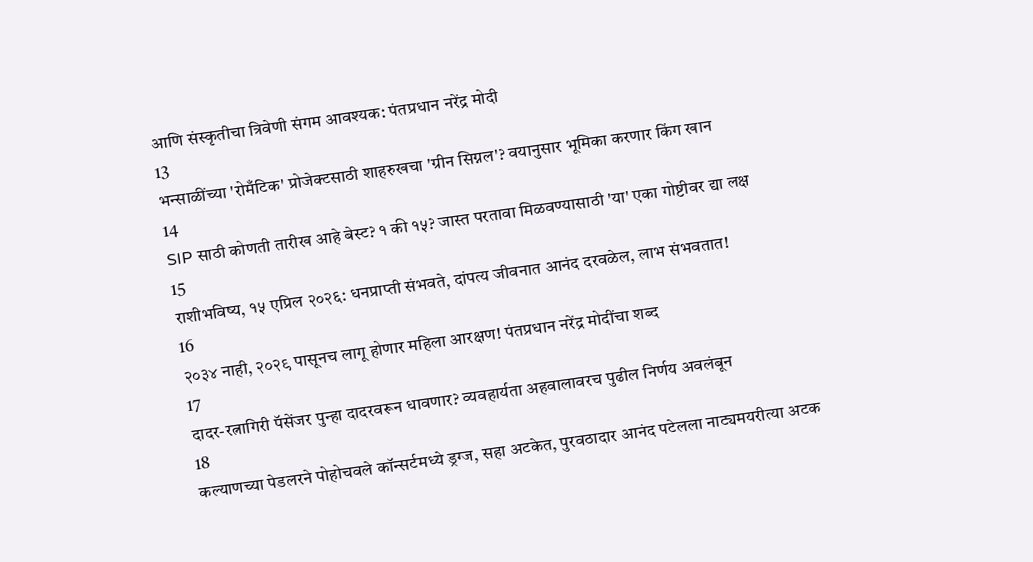आणि संस्कृतीचा त्रिवेणी संगम आवश्यक: पंतप्रधान नरेंद्र मोदी
13
भन्साळींच्या 'रोमँटिक' प्रोजेक्टसाठी शाहरुखचा 'ग्रीन सिग्नल'? वयानुसार भूमिका करणार किंग खान
14
SIP साठी कोणती तारीख आहे बेस्ट? १ की १५? जास्त परतावा मिळवण्यासाठी 'या' एका गोष्टीवर द्या लक्ष
15
राशीभविष्य, १५ एप्रिल २०२६: धनप्राप्ती संभवते, दांपत्य जीवनात आनंद दरवळेल, लाभ संभवतात!
16
२०३४ नाही, २०२९ पासूनच लागू होणार महिला आरक्षण! पंतप्रधान नरेंद्र मोदींचा शब्द
17
दादर-रत्नागिरी पॅसेंजर पुन्हा दादरवरून धावणार? व्यवहार्यता अहवालावरच पुढील निर्णय अवलंबून
18
कल्याणच्या पेडलरने पोहोचवले कॉन्सर्टमध्ये ड्रग्ज, सहा अटकेत, पुरवठादार आनंद पटेलला नाट्यमयरीत्या अटक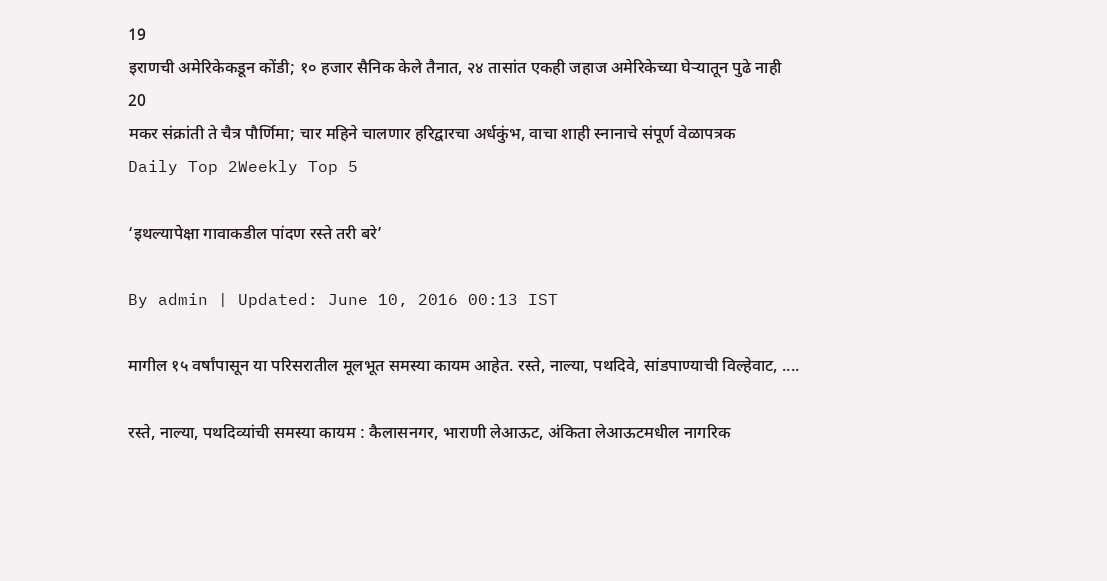19
इराणची अमेरिकेकडून कोंडी; १० हजार सैनिक केले तैनात, २४ तासांत एकही जहाज अमेरिकेच्या घेऱ्यातून पुढे नाही
20
मकर संक्रांती ते चैत्र पौर्णिमा; चार महिने चालणार हरिद्वारचा अर्धकुंभ, वाचा शाही स्नानाचे संपूर्ण वेळापत्रक
Daily Top 2Weekly Top 5

‘इथल्यापेक्षा गावाकडील पांदण रस्ते तरी बरे’

By admin | Updated: June 10, 2016 00:13 IST

मागील १५ वर्षांपासून या परिसरातील मूलभूत समस्या कायम आहेत. रस्ते, नाल्या, पथदिवे, सांडपाण्याची विल्हेवाट, ....

रस्ते, नाल्या, पथदिव्यांची समस्या कायम : कैलासनगर, भाराणी लेआऊट, अंकिता लेआऊटमधील नागरिक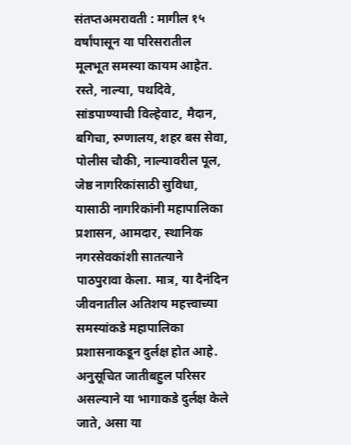संतप्तअमरावती : मागील १५ वर्षांपासून या परिसरातील मूलभूत समस्या कायम आहेत. रस्ते, नाल्या, पथदिवे, सांडपाण्याची विल्हेवाट, मैदान, बगिचा, रुग्णालय, शहर बस सेवा, पोलीस चौकी, नाल्यावरील पूल, जेष्ठ नागरिकांसाठी सुविधा, यासाठी नागरिकांनी महापालिका प्रशासन, आमदार, स्थानिक नगरसेवकांशी सातत्याने पाठपुरावा केला. मात्र, या दैनंदिन जीवनातील अतिशय महत्त्वाच्या समस्यांकडे महापालिका प्रशासनाकडून दुर्लक्ष होत आहे. अनुसूचित जातीबहुल परिसर असल्याने या भागाकडे दुर्लक्ष केले जाते, असा या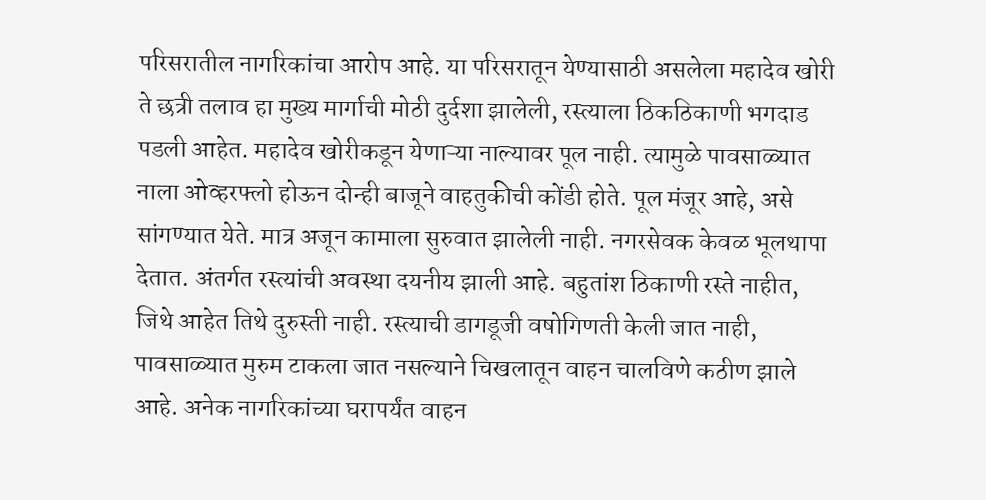परिसरातील नागरिकांचा आरोप आहे. या परिसरातून येण्यासाठी असलेला महादेव खोरी ते छत्री तलाव हा मुख्य मार्गाची मोठी दुर्दशा झालेली, रस्त्याला ठिकठिकाणी भगदाड पडली आहेत. महादेव खोरीकडून येणाऱ्या नाल्यावर पूल नाही. त्यामुळे पावसाळ्यात नाला ओव्हरफ्लो होऊन दोन्ही बाजूने वाहतुकीची कोंडी होते. पूल मंजूर आहे, असे सांगण्यात येते. मात्र अजून कामाला सुरुवात झालेली नाही. नगरसेवक केवळ भूलथापा देतात. अंतर्गत रस्त्यांची अवस्था दयनीय झाली आहे. बहुतांश ठिकाणी रस्ते नाहीत, जिथे आहेत तिथे दुरुस्ती नाही. रस्त्याची डागडूजी वषोगिणती केली जात नाही, पावसाळ्यात मुरुम टाकला जात नसल्याने चिखलातून वाहन चालविणे कठीण झाले आहे. अनेक नागरिकांच्या घरापर्यंत वाहन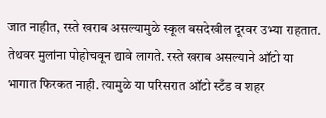जात नाहीत, रस्ते खराब असल्यामुळे स्कूल बसदेखील दूरवर उभ्या राहतात. तेथवर मुलांना पोहोचवून द्यावे लागते. रस्ते खराब असल्याने ऑटो या भागात फिरकत नाही. त्यामुळे या परिसरात ऑटो स्टँड व शहर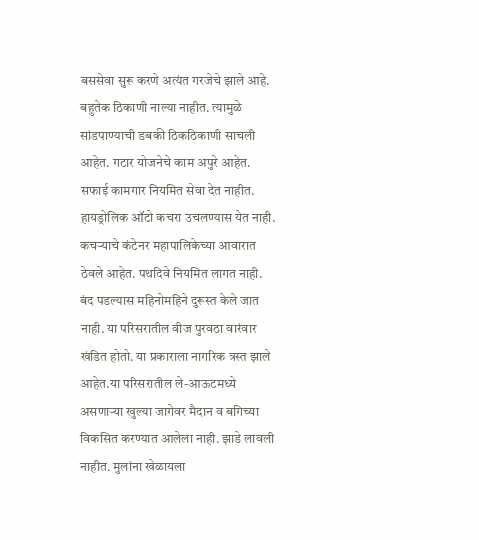बससेवा सुरू करणे अत्यंत गरजेचे झाले आहे. बहुतेक ठिकाणी नाल्या नाहीत. त्यामुळे सांडपाण्याची डबकी ठिकठिकाणी साचली आहेत. गटार योजनेचे काम अपुरे आहेत. सफाई कामगार नियमित सेवा देत नाहीत. हायड्रोलिक ऑटो कचरा उचलण्यास येत नाही. कचऱ्याचे कंटेनर महापालिकेच्या आवारात ठेवले आहेत. पथदिवे नियमित लागत नाही. बंद पडल्यास महिनोमहिने दुरूस्त केले जात नाही. या परिसरातील वीज पुरवठा वारंवार खंडित होतो. या प्रकाराला नागरिक त्रस्त झाले आहेत.या परिसरातील ले-आऊटमध्ये असणाऱ्या खुल्या जागेवर मैदान व बगिच्या विकसित करण्यात आलेला नाही. झाडे लावली नाहीत. मुलांना खेळायला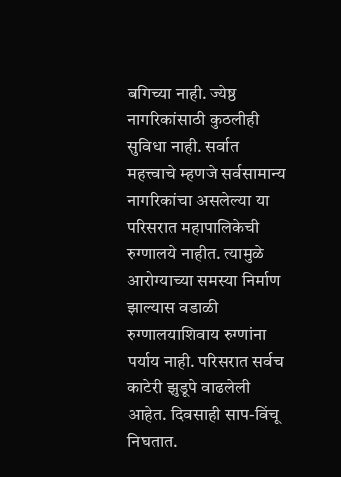बगिच्या नाही. ज्येष्ठ नागरिकांसाठी कुठलीही सुविधा नाही. सर्वात महत्त्वाचे म्हणजे सर्वसामान्य नागरिकांचा असलेल्या या परिसरात महापालिकेची रुग्णालये नाहीत. त्यामुळे आरोग्याच्या समस्या निर्माण झाल्यास वडाळी रुग्णालयाशिवाय रुग्णांना पर्याय नाही. परिसरात सर्वच काटेरी झुडूपे वाढलेली आहेत. दिवसाही साप-विंचू निघतात.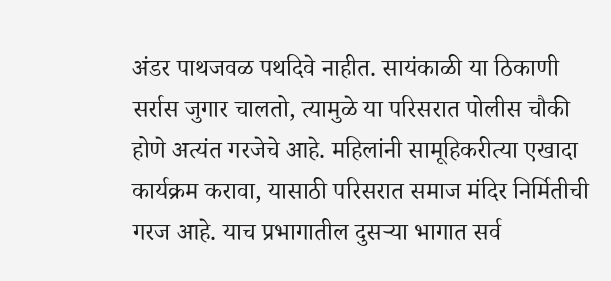अंडर पाथजवळ पथदिवे नाहीत. सायंकाळी या ठिकाणी सर्रास जुगार चालतो, त्यामुळे या परिसरात पोलीस चौकी होणे अत्यंत गरजेचे आहे. महिलांनी सामूहिकरीत्या एखादा कार्यक्रम करावा, यासाठी परिसरात समाज मंदिर निर्मितीची गरज आहे. याच प्रभागातील दुसऱ्या भागात सर्व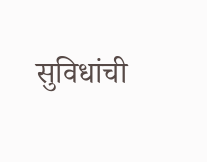सुविधांची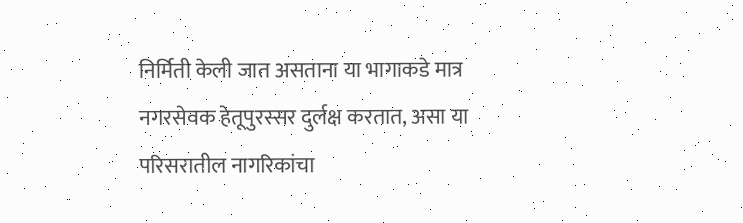निर्मिती केली जात असताना या भागाकडे मात्र नगरसेवक हेतूपुरस्सर दुर्लक्ष करतात, असा या परिसरातील नागरिकांचा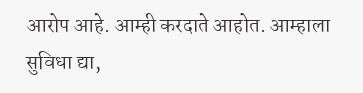आरोप आहे. आम्ही करदाते आहोत. आम्हाला सुविधा द्या,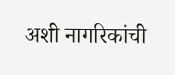अशी नागरिकांची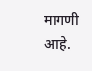मागणी आहे.